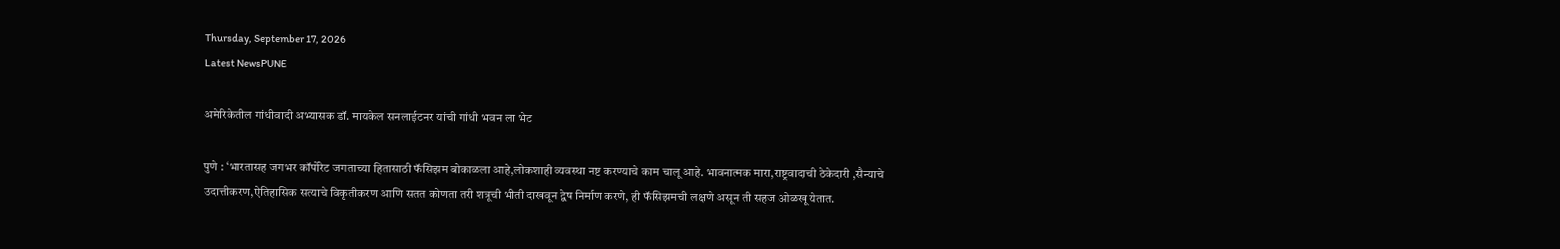Thursday, September 17, 2026
Latest NewsPUNE

अमेरिकेतील गांधीवादी अभ्यासक डॉ. मायकेल सनलाईटनर यांची गांधी भवन ला भेट

पुणे : ‘भारतासह जगभर कॉर्पोरेट जगताच्या हितासाठी फॅसिझम बोकाळला आहे,लोकशाही व्यवस्था नष्ट करण्याचे काम चालू आहे. भावनात्मक मारा,राष्ट्रवादाची ठेकेदारी ,सैन्याचे उदात्तीकरण,ऐतिहासिक सत्याचे विकृतीकरण आणि सतत कोणता तरी शत्रूची भीती दाखवून द्वेष निर्माण करणे, ही फॅसिझमची लक्षणे असून ती सहज ओळखू येतात.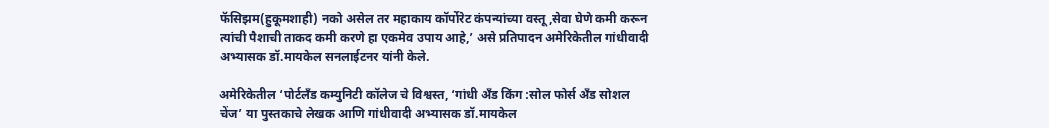फॅसिझम(हुकूमशाही) नको असेल तर महाकाय कॉर्पोरेट कंपन्यांच्या वस्तू,सेवा घेणे कमी करून त्यांची पैशाची ताकद कमी करणे हा एकमेव उपाय आहे,’ असे प्रतिपादन अमेरिकेतील गांधीवादी अभ्यासक डॉ.मायकेल सनलाईटनर यांनी केले.

अमेरिकेतील ‘पोर्टलॅंड कम्युनिटी कॉलेज चे विश्वस्त, ‘गांधी अँड किंग :सोल फोर्स अँड सोशल चेंज’ या पुस्तकाचे लेखक आणि गांधीवादी अभ्यासक डॉ.मायकेल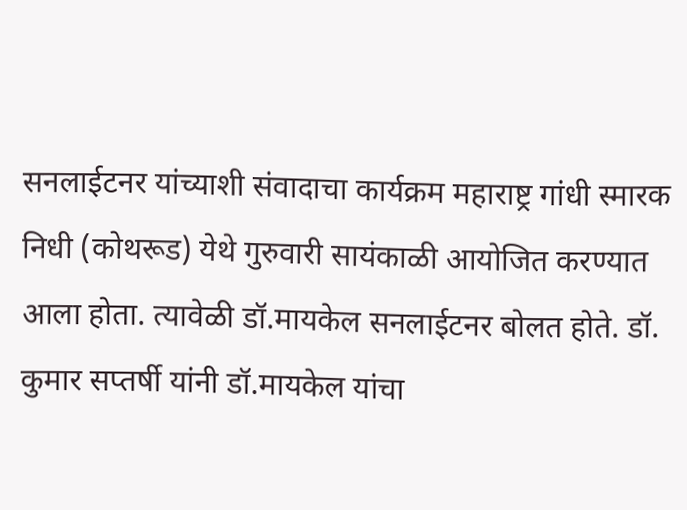सनलाईटनर यांच्याशी संवादाचा कार्यक्रम महाराष्ट्र गांधी स्मारक निधी (कोथरूड) येथे गुरुवारी सायंकाळी आयोजित करण्यात आला होता. त्यावेळी डॉ.मायकेल सनलाईटनर बोलत होते. डॉ. कुमार सप्तर्षी यांनी डॉ.मायकेल यांचा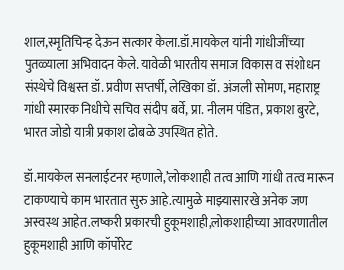शाल,स्मृतिचिन्ह देऊन सत्कार केला.डॉ.मायकेल यांनी गांधीजींच्या पुतळ्याला अभिवादन केले. यावेळी भारतीय समाज विकास व संशोधन संस्थेचे विश्वस्त डॉ. प्रवीण सप्तर्षी, लेखिका डॉ. अंजली सोमण, महाराष्ट्र गांधी स्मारक निधीचे सचिव संदीप बर्वे, प्रा. नीलम पंडित, प्रकाश बुरटे, भारत जोडो यात्री प्रकाश ढोबळे उपस्थित होते.

डॉ.मायकेल सनलाईटनर म्हणाले,’लोकशाही तत्व आणि गांधी तत्व मारून टाकण्याचे काम भारतात सुरु आहे.त्यामुळे माझ्यासारखे अनेक जण अस्वस्थ आहेत.लष्करी प्रकारची हुकूमशाही,लोकशाहीच्या आवरणातील हुकूमशाही आणि कॉर्पोरेट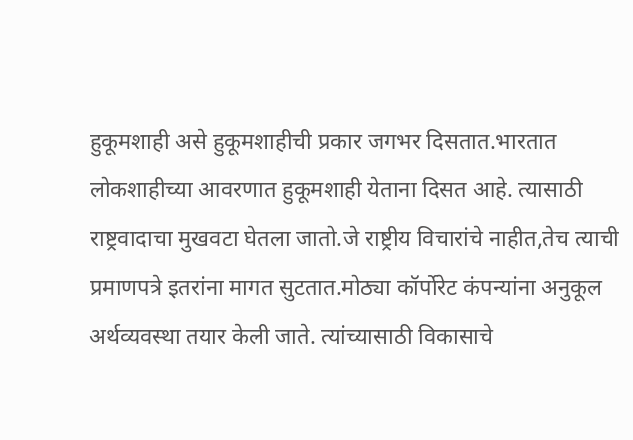हुकूमशाही असे हुकूमशाहीची प्रकार जगभर दिसतात.भारतात लोकशाहीच्या आवरणात हुकूमशाही येताना दिसत आहे. त्यासाठी राष्ट्रवादाचा मुखवटा घेतला जातो.जे राष्ट्रीय विचारांचे नाहीत,तेच त्याची प्रमाणपत्रे इतरांना मागत सुटतात.मोठ्या कॉर्पोरेट कंपन्यांना अनुकूल अर्थव्यवस्था तयार केली जाते. त्यांच्यासाठी विकासाचे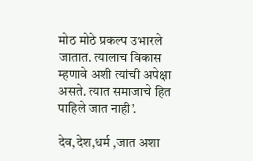मोठ मोठे प्रकल्प उभारले जातात. त्यालाच विकास म्हणावे अशी त्यांची अपेक्षा असते. त्यात समाजाचे हित पाहिले जात नाही’.

देव,देश,धर्म ,जात अशा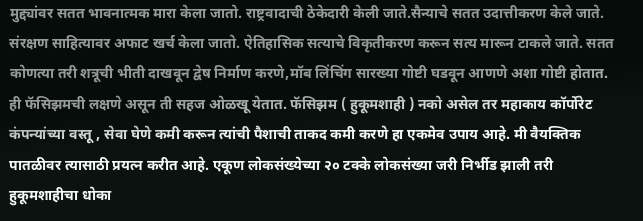मुद्द्यांवर सतत भावनात्मक मारा केला जातो. राष्ट्रवादाची ठेकेदारी केली जाते.सैन्याचे सतत उदात्तीकरण केले जाते. संरक्षण साहित्यावर अफाट खर्च केला जातो. ऐतिहासिक सत्याचे विकृतीकरण करून सत्य मारून टाकले जाते. सतत कोणत्या तरी शत्रूची भीती दाखवून द्वेष निर्माण करणे,मॉब लिंचिंग सारख्या गोष्टी घडवून आणणे अशा गोष्टी होतात. ही फॅसिझमची लक्षणे असून ती सहज ओळखू येतात. फॅसिझम ( हुकूमशाही ) नको असेल तर महाकाय कॉर्पोरेट कंपन्यांच्या वस्तू , सेवा घेणे कमी करून त्यांची पैशाची ताकद कमी करणे हा एकमेव उपाय आहे. मी वैयक्तिक पातळीवर त्यासाठी प्रयत्न करीत आहे. एकूण लोकसंख्येच्या २० टक्के लोकसंख्या जरी निर्भीड झाली तरी हुकूमशाहीचा धोका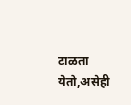टाळता येतो,असेही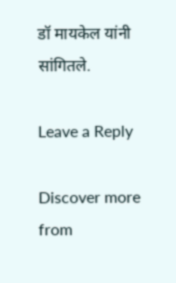डॉ मायकेल यांनी सांगितले.

Leave a Reply

Discover more from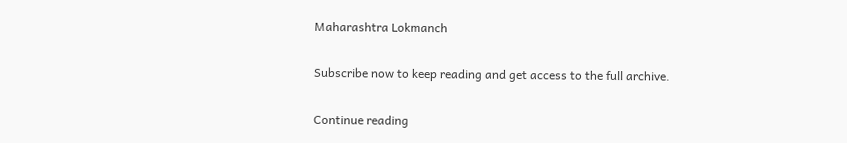Maharashtra Lokmanch

Subscribe now to keep reading and get access to the full archive.

Continue reading